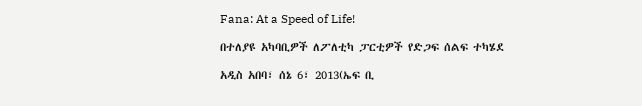Fana: At a Speed of Life!

በተለያዩ አካባቢዎች ለፖለቲካ ፓርቲዎች የድጋፍ ሰልፍ ተካሄደ

አዲስ አበባ፣ ሰኔ 6፣ 2013(ኤፍ ቢ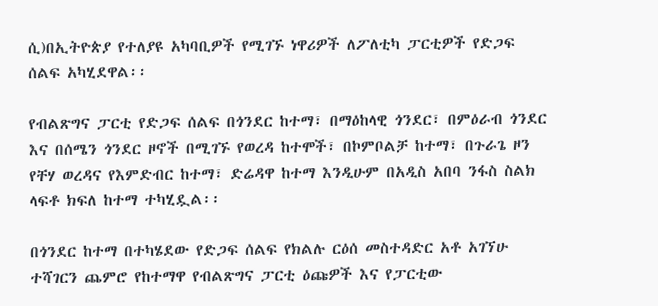ሲ)በኢትዮጵያ የተለያዩ አካባቢዎች የሚገኙ ነዋሪዎች ለፖለቲካ ፓርቲዎች የድጋፍ ሰልፍ አካሂደዋል፡፡

የብልጽግና ፓርቲ የድጋፍ ሰልፍ በጎንደር ከተማ፣ በማዕከላዊ ጎንደር፣ በምዕራብ ጎንደር እና በሰሜን ጎንደር ዞኖች በሚገኙ የወረዳ ከተሞች፣ በኮምቦልቻ ከተማ፣ በጉራጌ ዞን የቸሃ ወረዳና የእምድብር ከተማ፣ ድሬዳዋ ከተማ እንዲሁም በአዲስ አበባ ንፋስ ስልክ ላፍቶ ክፍለ ከተማ ተካሂዷል፡፡

በጎንደር ከተማ በተካሄደው የድጋፍ ሰልፍ የክልሉ ርዕሰ መስተዳድር አቶ አገኘሁ ተሻገርን ጨምሮ የከተማዋ የብልጽግና ፓርቲ ዕጩዎች እና የፓርቲው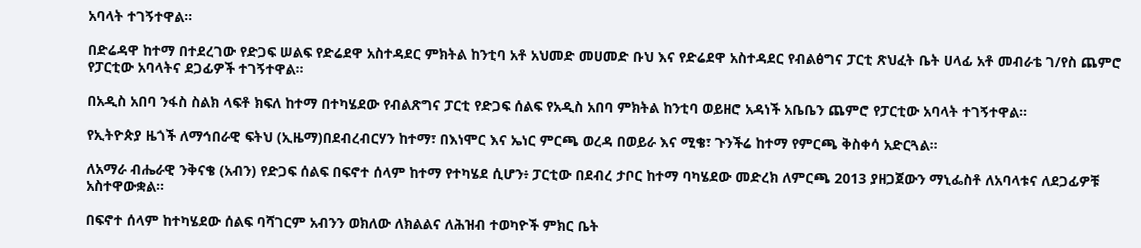አባላት ተገኝተዋል።

በድሬዳዋ ከተማ በተደረገው የድጋፍ ሠልፍ የድሬደዋ አስተዳደር ምክትል ከንቲባ አቶ አህመድ መሀመድ ቡህ እና የድሬደዋ አስተዳደር የብልፅግና ፓርቲ ጽህፈት ቤት ሀላፊ አቶ መብራቴ ገ/የስ ጨምሮ የፓርቲው አባላትና ደጋፊዎች ተገኝተዋል።

በአዲስ አበባ ንፋስ ስልክ ላፍቶ ክፍለ ከተማ በተካሄደው የብልጽግና ፓርቲ የድጋፍ ሰልፍ የአዲስ አበባ ምክትል ከንቲባ ወይዘሮ አዳነች አቤቤን ጨምሮ የፓርቲው አባላት ተገኝተዋል።

የኢትዮጵያ ዜጎች ለማኅበራዊ ፍትህ (ኢዜማ)በደብረብርሃን ከተማ፣ በእነሞር እና ኤነር ምርጫ ወረዳ በወይራ እና ሚቄ፣ ጉንችሬ ከተማ የምርጫ ቅስቀሳ አድርጓል።

ለአማራ ብሔራዊ ንቅናቄ (አብን) የድጋፍ ሰልፍ በፍኖተ ሰላም ከተማ የተካሄደ ሲሆን፥ ፓርቲው በደብረ ታቦር ከተማ ባካሄደው መድረክ ለምርጫ 2013 ያዘጋጀውን ማኒፌስቶ ለአባላቱና ለደጋፊዎቹ አስተዋውቋል።

በፍኖተ ሰላም ከተካሄደው ሰልፍ ባሻገርም አብንን ወክለው ለክልልና ለሕዝብ ተወካዮች ምክር ቤት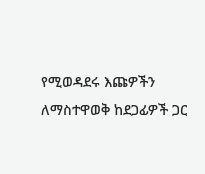የሚወዳደሩ እጩዎችን ለማስተዋወቅ ከደጋፊዎች ጋር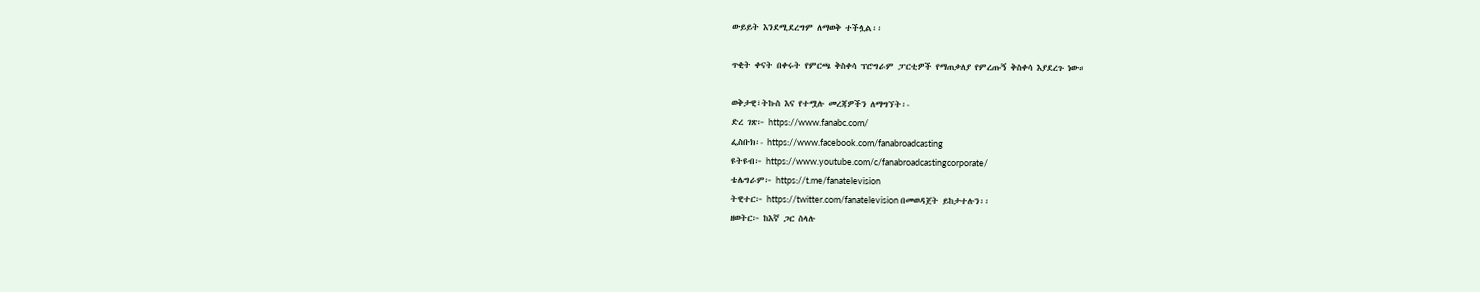ውይይት እንደሚደረግም ለማወቅ ተችሏል፡፡

ጥቂት ቀናት በቀሩት የምርጫ ቅስቀሳ ፕሮግራም ፓርቲዎች የማጠቃለያ የምረጡኝ ቅስቀሳ እያደረጉ ነው።

ወቅታዊ፣ትኩስ እና የተሟሉ መረጃዎችን ለማግኘት፡-
ድረ ገጽ፦ https://www.fanabc.com/
ፌስቡክ፡- https://www.facebook.com/fanabroadcasting
ዩትዩብ፦ https://www.youtube.com/c/fanabroadcastingcorporate/
ቴሌግራም፦ https://t.me/fanatelevision
ትዊተር፦ https://twitter.com/fanatelevision በመወዳጀት ይከታተሉን፡፡
ዘወትር፦ ከእኛ ጋር ስላሉ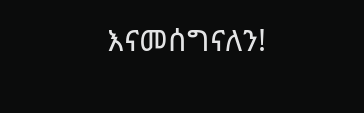እናመሰግናለን!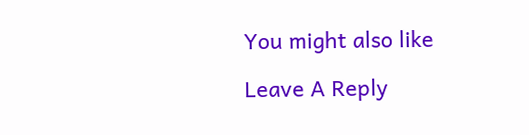You might also like

Leave A Reply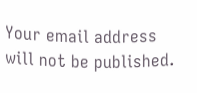Your email address will not be published.